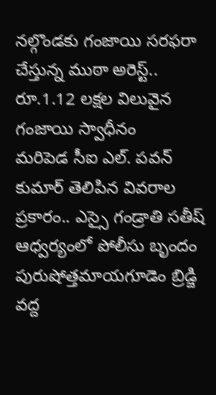నల్గొండకు గంజాయి సరఫరా చేస్తున్న ముఠా అరెస్ట్.. రూ.1.12 లక్షల విలువైన గంజాయి స్వాధీనం
మరిపెడ సీఐ ఎల్. పవన్ కుమార్ తెలిపిన వివరాల ప్రకారం.. ఎస్సై గండ్రాతి సతీష్ ఆధ్వర్యంలో పోలీసు బృందం పురుషోత్తమాయగూడెం బ్రిడ్జి వద్ద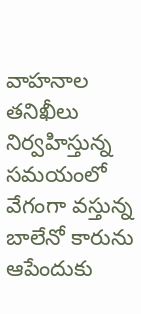వాహనాల తనిఖీలు నిర్వహిస్తున్న సమయంలో వేగంగా వస్తున్న బాలేనో కారును ఆపేందుకు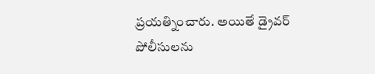ప్రయత్నించారు. అయితే డ్రైవర్ పోలీసులను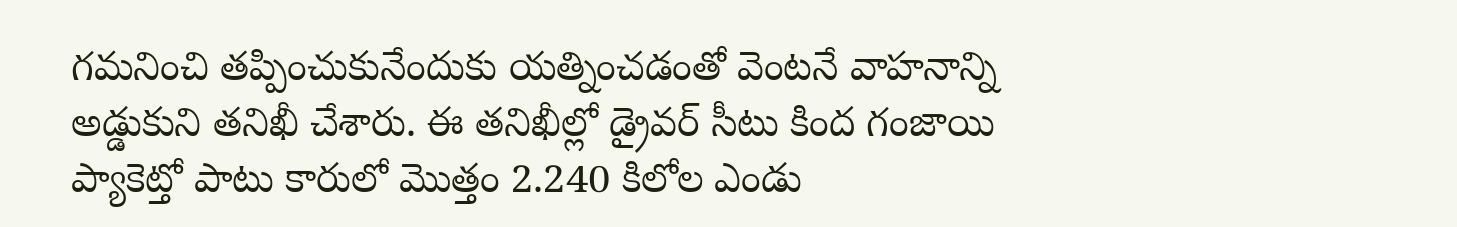గమనించి తప్పించుకునేందుకు యత్నించడంతో వెంటనే వాహనాన్ని అడ్డుకుని తనిఖీ చేశారు. ఈ తనిఖీల్లో డ్రైవర్ సీటు కింద గంజాయి ప్యాకెట్తో పాటు కారులో మొత్తం 2.240 కిలోల ఎండు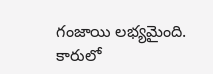గంజాయి లభ్యమైంది. కారులో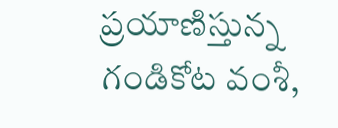ప్రయాణిస్తున్న గండికోట వంశీ,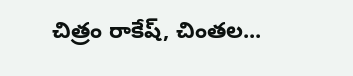చిత్రం రాకేష్, చింతల...